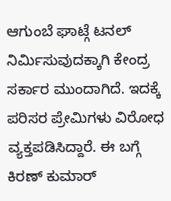ಆಗುಂಬೆ ಘಾಟ್ಗೆ ಟನಲ್ ನಿರ್ಮಿಸುವುದಕ್ಕಾಗಿ ಕೇಂದ್ರ ಸರ್ಕಾರ ಮುಂದಾಗಿದೆ. ಇದಕ್ಕೆ ಪರಿಸರ ಪ್ರೇಮಿಗಳು ವಿರೋಧ ವ್ಯಕ್ತಪಡಿಸಿದ್ದಾರೆ. ಈ ಬಗ್ಗೆ ಕಿರಣ್ ಕುಮಾರ್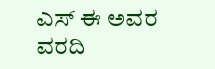ಎಸ್ ಈ ಅವರ ವರದಿ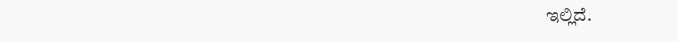ಇಲ್ಲಿದೆ.